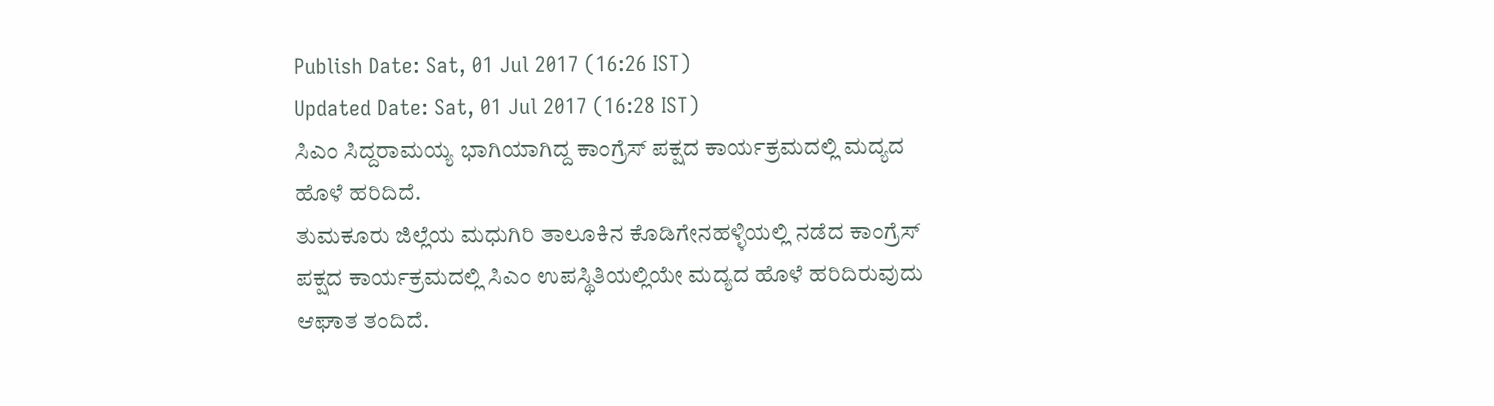Publish Date: Sat, 01 Jul 2017 (16:26 IST)
Updated Date: Sat, 01 Jul 2017 (16:28 IST)
ಸಿಎಂ ಸಿದ್ದರಾಮಯ್ಯ ಭಾಗಿಯಾಗಿದ್ದ ಕಾಂಗ್ರೆಸ್ ಪಕ್ಷದ ಕಾರ್ಯಕ್ರಮದಲ್ಲಿ ಮದ್ಯದ ಹೊಳೆ ಹರಿದಿದೆ.
ತುಮಕೂರು ಜಿಲ್ಲೆಯ ಮಧುಗಿರಿ ತಾಲೂಕಿನ ಕೊಡಿಗೇನಹಳ್ಳಿಯಲ್ಲಿ ನಡೆದ ಕಾಂಗ್ರೆಸ್ ಪಕ್ಷದ ಕಾರ್ಯಕ್ರಮದಲ್ಲಿ ಸಿಎಂ ಉಪಸ್ಥಿತಿಯಲ್ಲಿಯೇ ಮದ್ಯದ ಹೊಳೆ ಹರಿದಿರುವುದು ಆಘಾತ ತಂದಿದೆ.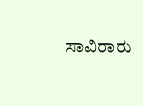ಸಾವಿರಾರು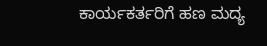ಕಾರ್ಯಕರ್ತರಿಗೆ ಹಣ ಮದ್ಯ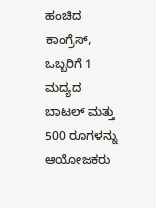ಹಂಚಿದ ಕಾಂಗ್ರೆಸ್, ಒಬ್ಬರಿಗೆ 1 ಮದ್ಯದ ಬಾಟಲ್ ಮತ್ತು 500 ರೂಗಳನ್ನು ಆಯೋಜಕರು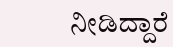ನೀಡಿದ್ದಾರೆ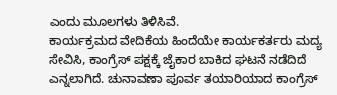ಎಂದು ಮೂಲಗಳು ತಿಳಿಸಿವೆ.
ಕಾರ್ಯಕ್ರಮದ ವೇದಿಕೆಯ ಹಿಂದೆಯೇ ಕಾರ್ಯಕರ್ತರು ಮದ್ಯ ಸೇವಿಸಿ, ಕಾಂಗ್ರೆಸ್ ಪಕ್ಷಕ್ಕೆ ಜೈಕಾರ ಬಾಕಿದ ಘಟನೆ ನಡೆದಿದೆ ಎನ್ನಲಾಗಿದೆ. ಚುನಾವಣಾ ಪೂರ್ವ ತಯಾರಿಯಾದ ಕಾಂಗ್ರೆಸ್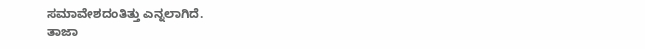ಸಮಾವೇಶದಂತಿತ್ತು ಎನ್ನಲಾಗಿದೆ.
ತಾಜಾ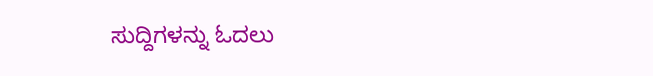ಸುದ್ದಿಗಳನ್ನು ಓದಲು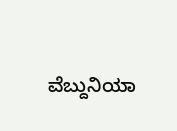ವೆಬ್ದುನಿಯಾ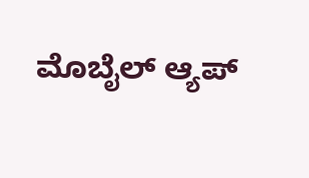ಮೊಬೈಲ್ ಆ್ಯಪ್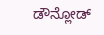ಡೌನ್ಲೋಡ್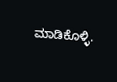ಮಾಡಿಕೊಳ್ಳಿ.